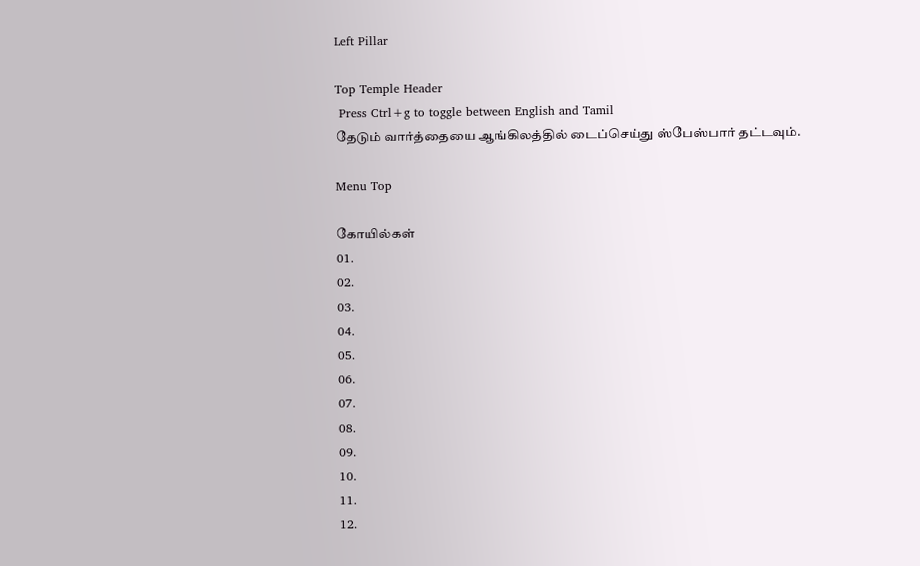Left Pillar

Top Temple Header
 Press Ctrl+g to toggle between English and Tamil
தேடும் வார்த்தையை ஆங்கிலத்தில் டைப்செய்து ஸ்பேஸ்பார் தட்டவும்.

Menu Top

கோயில்கள்
01.
02.
03.
04.
05.
06.
07.
08.
09.
10.
11.
12.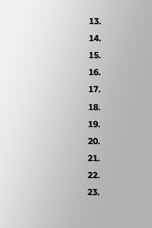13.
14.
15.
16.
17.
18.
19.
20.
21.
22.
23.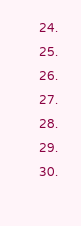24.
25.
26.
27.
28.
29.
30.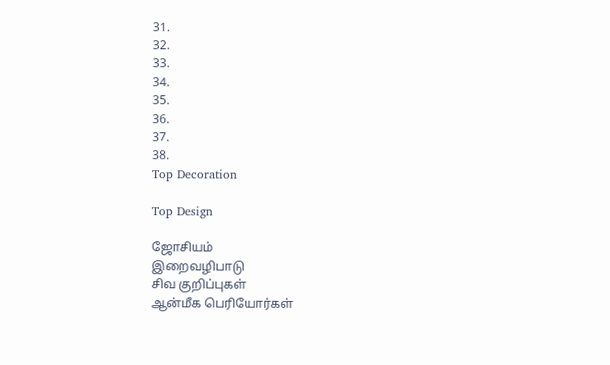31.
32.
33.
34.
35.
36.
37.
38.
Top Decoration

Top Design

ஜோசியம்
இறைவழிபாடு
சிவ குறிப்புகள்
ஆன்மீக பெரியோர்கள்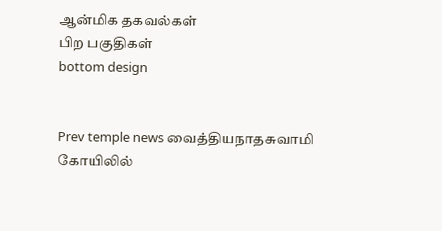ஆன்மிக தகவல்கள்
பிற பகுதிகள்
bottom design


Prev temple news வைத்தியநாதசுவாமி கோயிலில்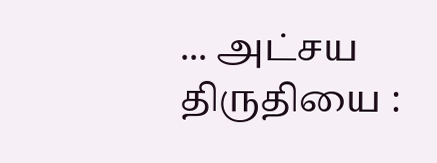... அட்சய திருதியை :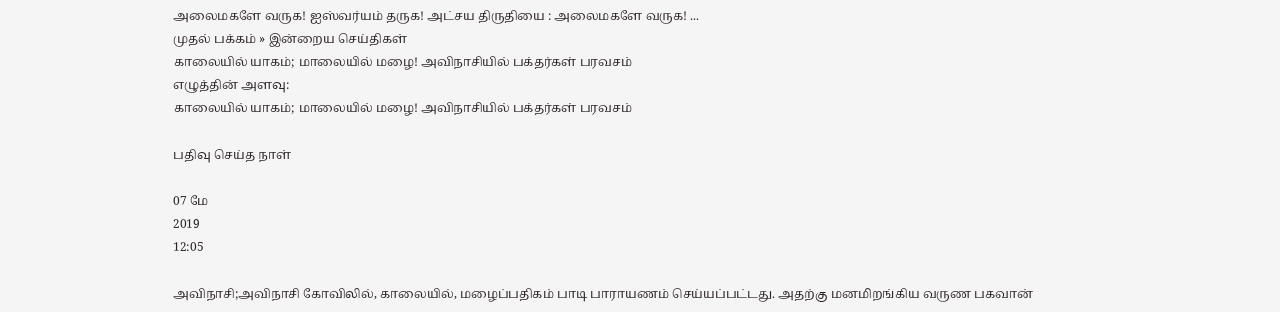அலைமகளே வருக! ஐஸ்வர்யம் தருக! அட்சய திருதியை : அலைமகளே வருக! ...
முதல் பக்கம் » இன்றைய செய்திகள்
காலையில் யாகம்; மாலையில் மழை! அவிநாசியில் பக்தர்கள் பரவசம்
எழுத்தின் அளவு:
காலையில் யாகம்; மாலையில் மழை! அவிநாசியில் பக்தர்கள் பரவசம்

பதிவு செய்த நாள்

07 மே
2019
12:05

அவிநாசி;அவிநாசி கோவிலில், காலையில், மழைப்பதிகம் பாடி பாராயணம் செய்யப்பட்டது. அதற்கு மனமிறங்கிய வருண பகவான்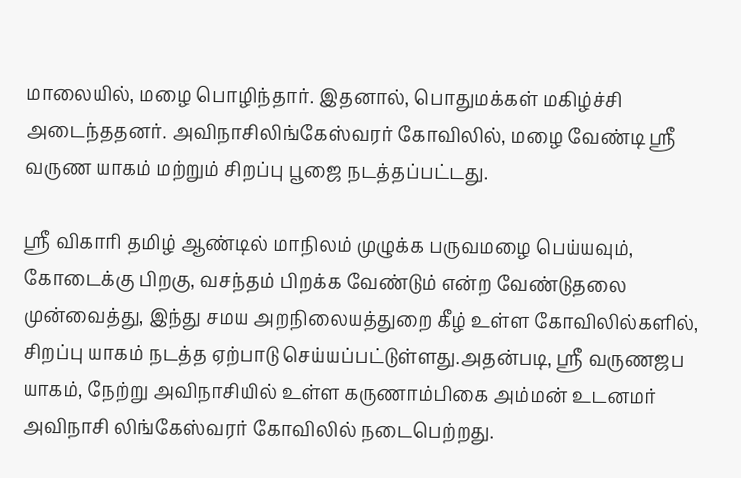மாலையில், மழை பொழிந்தார். இதனால், பொதுமக்கள் மகிழ்ச்சி அடைந்ததனர். அவிநாசிலிங்கேஸ்வரர் கோவிலில், மழை வேண்டி ஸ்ரீ வருண யாகம் மற்றும் சிறப்பு பூஜை நடத்தப்பட்டது.

ஸ்ரீ விகாரி தமிழ் ஆண்டில் மாநிலம் முழுக்க பருவமழை பெய்யவும், கோடைக்கு பிறகு, வசந்தம் பிறக்க வேண்டும் என்ற வேண்டுதலை முன்வைத்து, இந்து சமய அறநிலையத்துறை கீழ் உள்ள கோவிலில்களில், சிறப்பு யாகம் நடத்த ஏற்பாடு செய்யப்பட்டுள்ளது.அதன்படி, ஸ்ரீ வருணஜப யாகம், நேற்று அவிநாசியில் உள்ள கருணாம்பிகை அம்மன் உடனமர் அவிநாசி லிங்கேஸ்வரர் கோவிலில் நடைபெற்றது.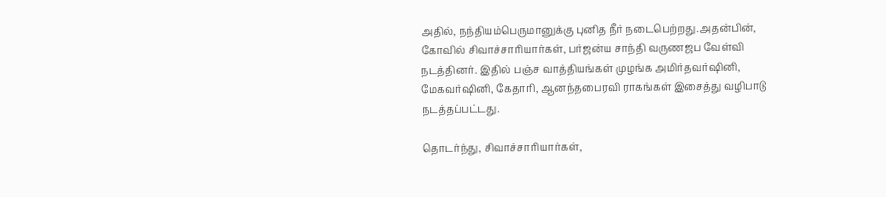அதில், நந்தியம்பெருமானுக்கு புனித நீர் நடைபெற்றது.அதன்பின், கோவில் சிவாச்சாரியார்கள், பர்ஜன்ய சாந்தி வருணஜப வேள்வி நடத்தினர். இதில் பஞ்ச வாத்தியங்கள் முழங்க அமிர்தவர்ஷினி, மேகவர்ஷினி, கேதாரி, ஆனந்தபைரவி ராகங்கள் இசைத்து வழிபாடு நடத்தப்பட்டது.

தொடர்ந்து, சிவாச்சாரியார்கள்,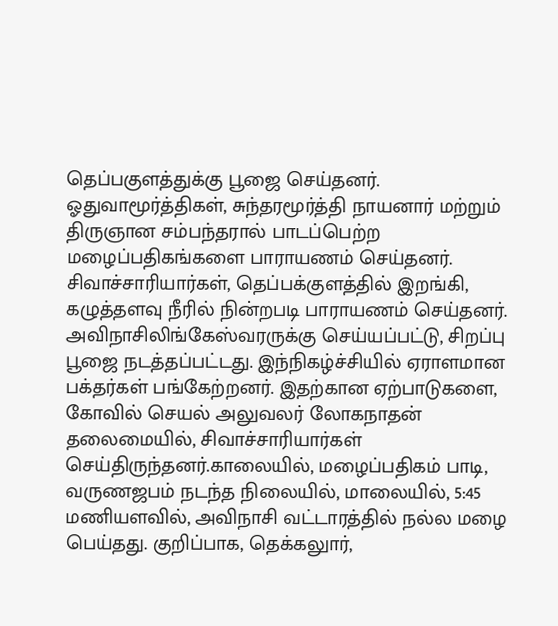தெப்பகுளத்துக்கு பூஜை செய்தனர். ஓதுவாமூர்த்திகள், சுந்தரமூர்த்தி நாயனார் மற்றும் திருஞான சம்பந்தரால் பாடப்பெற்ற மழைப்பதிகங்களை பாராயணம் செய்தனர். சிவாச்சாரியார்கள், தெப்பக்குளத்தில் இறங்கி, கழுத்தளவு நீரில் நின்றபடி பாராயணம் செய்தனர். அவிநாசிலிங்கேஸ்வரருக்கு செய்யப்பட்டு, சிறப்பு பூஜை நடத்தப்பட்டது. இந்நிகழ்ச்சியில் ஏராளமான பக்தர்கள் பங்கேற்றனர். இதற்கான ஏற்பாடுகளை, கோவில் செயல் அலுவலர் லோகநாதன் தலைமையில், சிவாச்சாரியார்கள் செய்திருந்தனர்.காலையில், மழைப்பதிகம் பாடி, வருணஜபம் நடந்த நிலையில், மாலையில், 5:45 மணியளவில், அவிநாசி வட்டாரத்தில் நல்ல மழை பெய்தது. குறிப்பாக, தெக்கலுார்,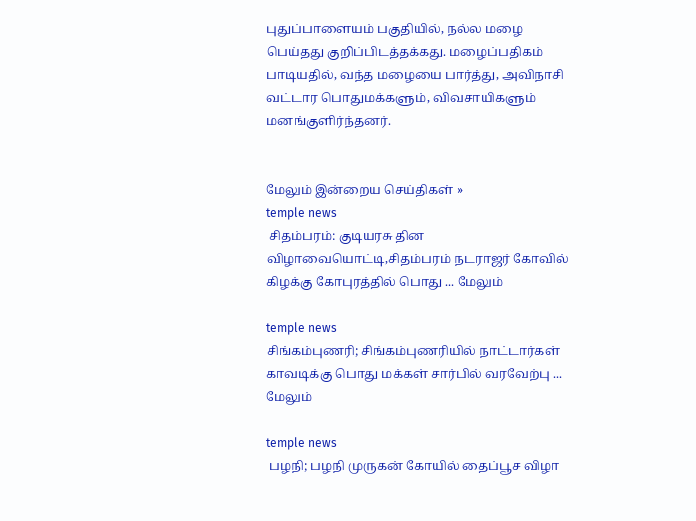புதுப்பாளையம் பகுதியில், நல்ல மழை பெய்தது குறிப்பிடத்தக்கது. மழைப்பதிகம் பாடியதில், வந்த மழையை பார்த்து, அவிநாசி வட்டார பொதுமக்களும், விவசாயிகளும் மனங்குளிர்ந்தனர்.


மேலும் இன்றைய செய்திகள் »
temple news
 சிதம்பரம்: குடியரசு தின விழாவையொட்டி,சிதம்பரம் நடராஜர் கோவில் கிழக்கு கோபுரத்தில் பொது ... மேலும்

temple news
சிங்கம்புணரி; சிங்கம்புணரியில் நாட்டார்கள் காவடிக்கு பொது மக்கள் சார்பில் வரவேற்பு ... மேலும்

temple news
 பழநி; பழநி முருகன் கோயில் தைப்பூச விழா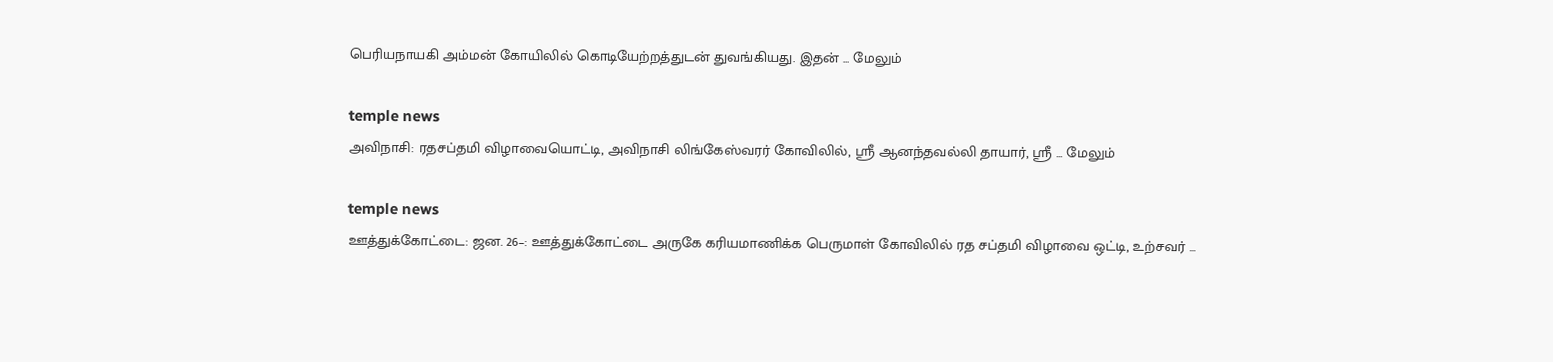பெரியநாயகி அம்மன் கோயிலில் கொடியேற்றத்துடன் துவங்கியது. இதன் ... மேலும்

temple news
அவிநாசி: ரதசப்தமி விழாவையொட்டி, அவிநாசி லிங்கேஸ்வரர் கோவிலில், ஸ்ரீ ஆனந்தவல்லி தாயார், ஸ்ரீ ... மேலும்

temple news
ஊத்துக்கோட்டை: ஜன. 26–: ஊத்துக்கோட்டை அருகே கரியமாணிக்க பெருமாள் கோவிலில் ரத சப்தமி விழாவை ஒட்டி, உற்சவர் ...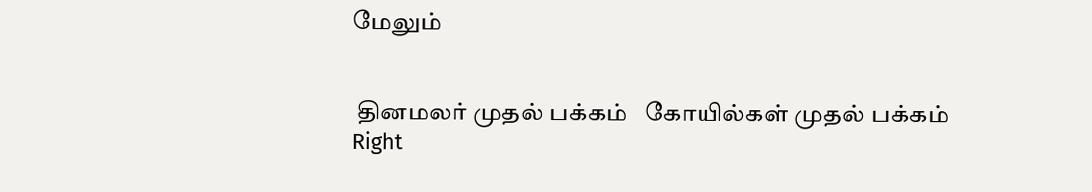மேலும்


 தினமலர் முதல் பக்கம்   கோயில்கள் முதல் பக்கம்
Right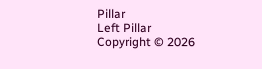Pillar
Left Pillar
Copyright © 2026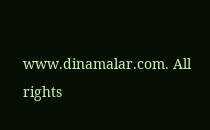www.dinamalar.com. All rights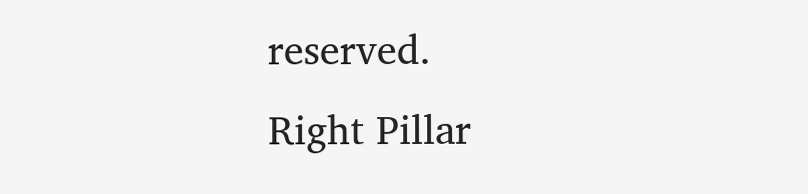reserved.
Right Pillar